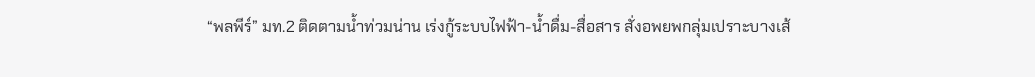“พลพีร์” มท.2 ติดตามน้ำท่วมน่าน เร่งกู้ระบบไฟฟ้า-น้ำดื่ม-สื่อสาร สั่งอพยพกลุ่มเปราะบางเส้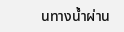นทางน้ำผ่าน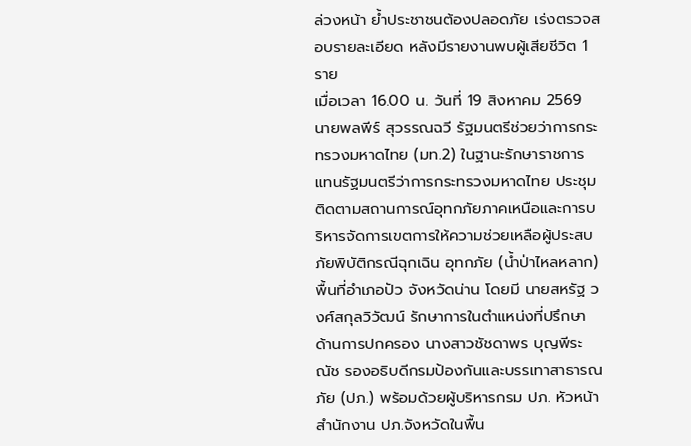ล่วงหน้า ย้ำประชาชนต้องปลอดภัย เร่งตรวจสอบรายละเอียด หลังมีรายงานพบผู้เสียชีวิต 1 ราย
เมื่อเวลา 16.00 น. วันที่ 19 สิงหาคม 2569 นายพลพีร์ สุวรรณฉวี รัฐมนตรีช่วยว่าการกระทรวงมหาดไทย (มท.2) ในฐานะรักษาราชการแทนรัฐมนตรีว่าการกระทรวงมหาดไทย ประชุมติดตามสถานการณ์อุทกภัยภาคเหนือและการบริหารจัดการเขตการให้ความช่วยเหลือผู้ประสบภัยพิบัติกรณีฉุกเฉิน อุทกภัย (น้ำป่าไหลหลาก) พื้นที่อำเภอปัว จังหวัดน่าน โดยมี นายสหรัฐ วงศ์สกุลวิวัฒน์ รักษาการในตำแหน่งที่ปรึกษาด้านการปกครอง นางสาวชัชดาพร บุญพีระณัช รองอธิบดีกรมป้องกันและบรรเทาสาธารณภัย (ปภ.) พร้อมด้วยผู้บริหารกรม ปภ. หัวหน้าสำนักงาน ปภ.จังหวัดในพื้น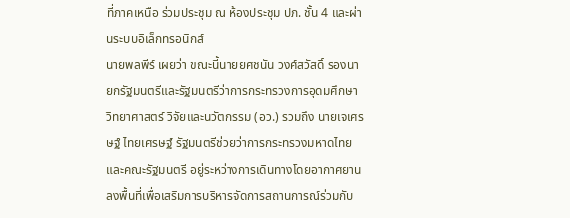ที่ภาคเหนือ ร่วมประชุม ณ ห้องประชุม ปภ. ชั้น 4 และผ่านระบบอิเล็กทรอนิกส์
นายพลพีร์ เผยว่า ขณะนี้นายยศชนัน วงศ์สวัสดิ์ รองนายกรัฐมนตรีและรัฐมนตรีว่าการกระทรวงการอุดมศึกษา วิทยาศาสตร์ วิจัยและนวัตกรรม (อว.) รวมถึง นายเจเศรษฐ์ ไทยเศรษฐ์ รัฐมนตรีช่วยว่าการกระทรวงมหาดไทย และคณะรัฐมนตรี อยู่ระหว่างการเดินทางโดยอากาศยานลงพื้นที่เพื่อเสริมการบริหารจัดการสถานการณ์ร่วมกับ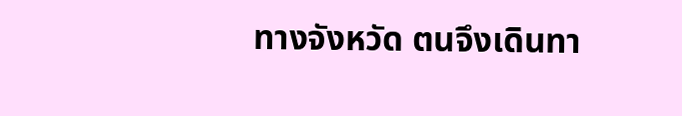ทางจังหวัด ตนจึงเดินทา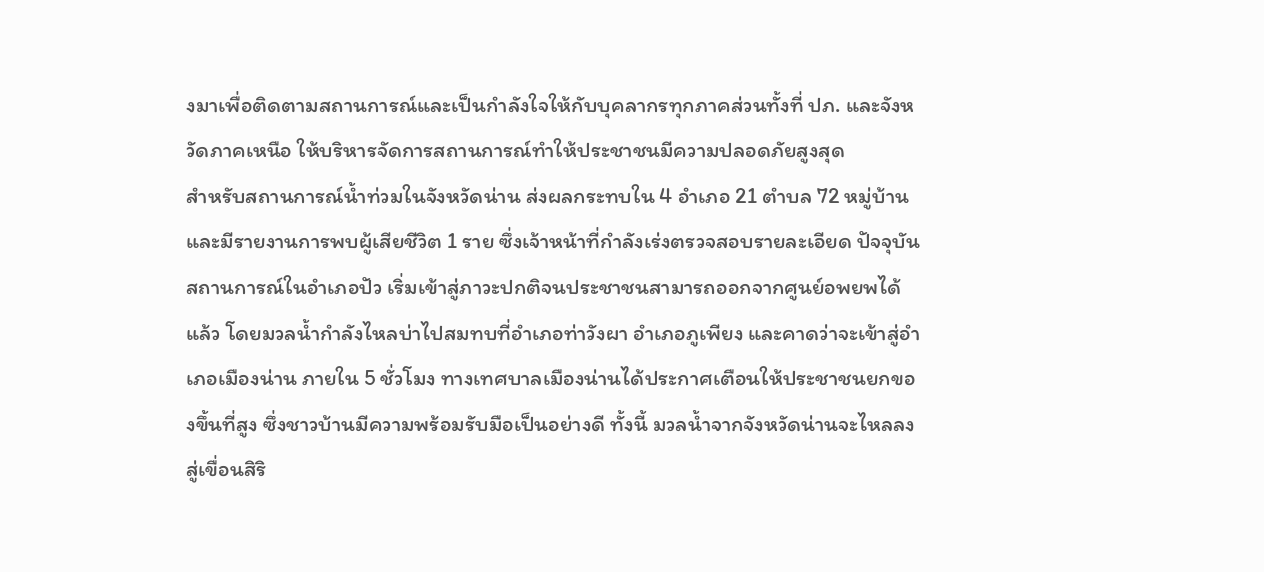งมาเพื่อติดตามสถานการณ์และเป็นกำลังใจให้กับบุคลากรทุกภาคส่วนทั้งที่ ปภ. และจังหวัดภาคเหนือ ให้บริหารจัดการสถานการณ์ทำให้ประชาชนมีความปลอดภัยสูงสุด
สำหรับสถานการณ์น้ำท่วมในจังหวัดน่าน ส่งผลกระทบใน 4 อำเภอ 21 ตำบล 72 หมู่บ้าน และมีรายงานการพบผู้เสียชีวิต 1 ราย ซึ่งเจ้าหน้าที่กำลังเร่งตรวจสอบรายละเอียด ปัจจุบันสถานการณ์ในอำเภอปัว เริ่มเข้าสู่ภาวะปกติจนประชาชนสามารถออกจากศูนย์อพยพได้แล้ว โดยมวลน้ำกำลังไหลบ่าไปสมทบที่อำเภอท่าวังผา อำเภอภูเพียง และคาดว่าจะเข้าสู่อำเภอเมืองน่าน ภายใน 5 ชั่วโมง ทางเทศบาลเมืองน่านได้ประกาศเตือนให้ประชาชนยกของขึ้นที่สูง ซึ่งชาวบ้านมีความพร้อมรับมือเป็นอย่างดี ทั้งนี้ มวลน้ำจากจังหวัดน่านจะไหลลงสู่เขื่อนสิริ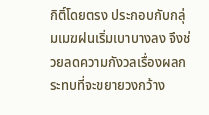กิติ์โดยตรง ประกอบกับกลุ่มเมฆฝนเริ่มเบาบางลง จึงช่วยลดความกังวลเรื่องผลกระทบที่จะขยายวงกว้าง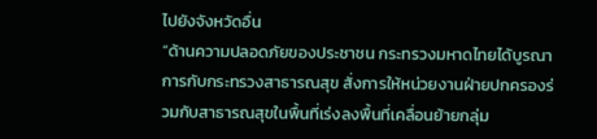ไปยังจังหวัดอื่น
“ด้านความปลอดภัยของประชาชน กระทรวงมหาดไทยได้บูรณาการกับกระทรวงสาธารณสุข สั่งการให้หน่วยงานฝ่ายปกครองร่วมกับสาธารณสุขในพื้นที่เร่งลงพื้นที่เคลื่อนย้ายกลุ่ม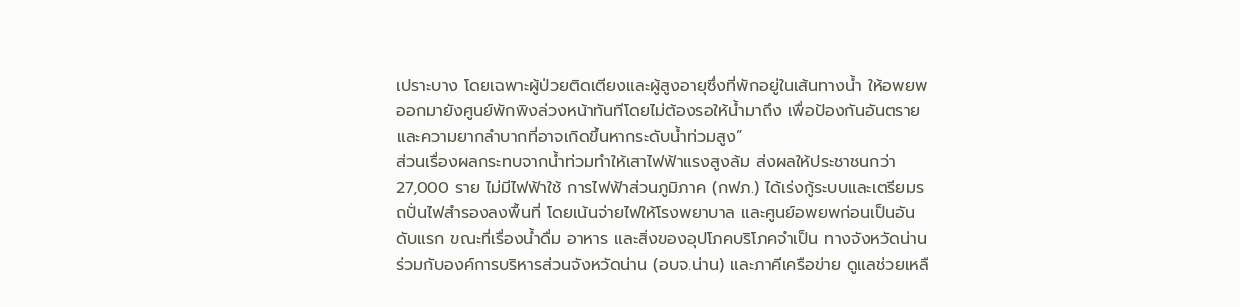เปราะบาง โดยเฉพาะผู้ป่วยติดเตียงและผู้สูงอายุซึ่งที่พักอยู่ในเส้นทางน้ำ ให้อพยพออกมายังศูนย์พักพิงล่วงหน้าทันทีโดยไม่ต้องรอให้น้ำมาถึง เพื่อป้องกันอันตรายและความยากลำบากที่อาจเกิดขึ้นหากระดับน้ำท่วมสูง”
ส่วนเรื่องผลกระทบจากน้ำท่วมทำให้เสาไฟฟ้าแรงสูงล้ม ส่งผลให้ประชาชนกว่า 27,000 ราย ไม่มีไฟฟ้าใช้ การไฟฟ้าส่วนภูมิภาค (กฟภ.) ได้เร่งกู้ระบบและเตรียมรถปั่นไฟสำรองลงพื้นที่ โดยเน้นจ่ายไฟให้โรงพยาบาล และศูนย์อพยพก่อนเป็นอันดับแรก ขณะที่เรื่องน้ำดื่ม อาหาร และสิ่งของอุปโภคบริโภคจำเป็น ทางจังหวัดน่านร่วมกับองค์การบริหารส่วนจังหวัดน่าน (อบจ.น่าน) และภาคีเครือข่าย ดูแลช่วยเหลื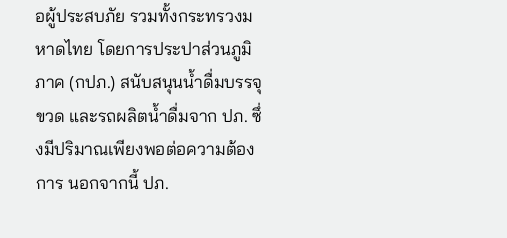อผู้ประสบภัย รวมทั้งกระทรวงมหาดไทย โดยการประปาส่วนภูมิภาค (กปภ.) สนับสนุนน้ำดื่มบรรจุขวด และรถผลิตน้ำดื่มจาก ปภ. ซึ่งมีปริมาณเพียงพอต่อความต้องการ นอกจากนี้ ปภ.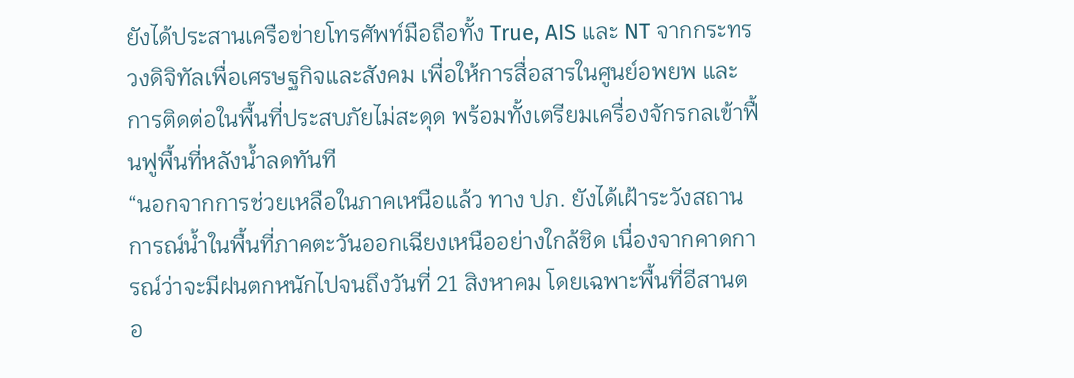ยังได้ประสานเครือข่ายโทรศัพท์มือถือทั้ง True, AIS และ NT จากกระทรวงดิจิทัลเพื่อเศรษฐกิจและสังคม เพื่อให้การสื่อสารในศูนย์อพยพ และการติดต่อในพื้นที่ประสบภัยไม่สะดุด พร้อมทั้งเตรียมเครื่องจักรกลเข้าฟื้นฟูพื้นที่หลังน้ำลดทันที
“นอกจากการช่วยเหลือในภาคเหนือแล้ว ทาง ปภ. ยังได้เฝ้าระวังสถานการณ์น้ำในพื้นที่ภาคตะวันออกเฉียงเหนืออย่างใกล้ชิด เนื่องจากคาดการณ์ว่าจะมีฝนตกหนักไปจนถึงวันที่ 21 สิงหาคม โดยเฉพาะพื้นที่อีสานตอ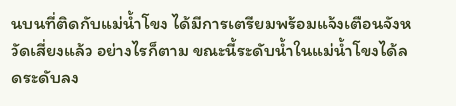นบนที่ติดกับแม่น้ำโขง ได้มีการเตรียมพร้อมแจ้งเตือนจังหวัดเสี่ยงแล้ว อย่างไรก็ตาม ขณะนี้ระดับน้ำในแม่น้ำโขงได้ลดระดับลง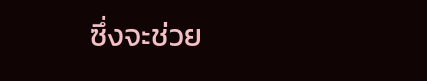ซึ่งจะช่วย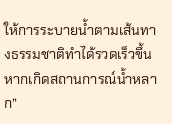ให้การระบายน้ำตามเส้นทางธรรมชาติทำได้รวดเร็วขึ้น หากเกิดสถานการณ์น้ำหลาก”